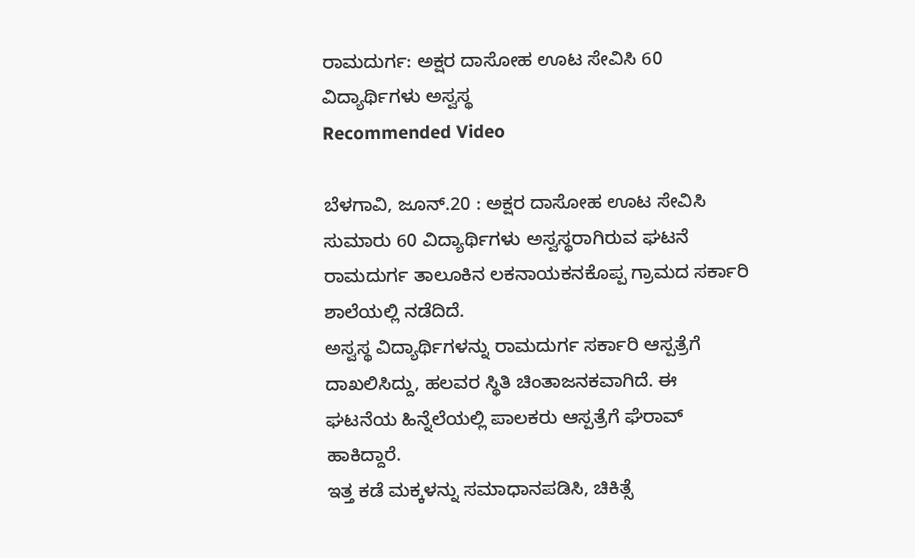ರಾಮದುರ್ಗ: ಅಕ್ಷರ ದಾಸೋಹ ಊಟ ಸೇವಿಸಿ 60 ವಿದ್ಯಾರ್ಥಿಗಳು ಅಸ್ವಸ್ಥ
Recommended Video

ಬೆಳಗಾವಿ, ಜೂನ್.20 : ಅಕ್ಷರ ದಾಸೋಹ ಊಟ ಸೇವಿಸಿ ಸುಮಾರು 60 ವಿದ್ಯಾರ್ಥಿಗಳು ಅಸ್ವಸ್ಥರಾಗಿರುವ ಘಟನೆ ರಾಮದುರ್ಗ ತಾಲೂಕಿನ ಲಕನಾಯಕನಕೊಪ್ಪ ಗ್ರಾಮದ ಸರ್ಕಾರಿ ಶಾಲೆಯಲ್ಲಿ ನಡೆದಿದೆ.
ಅಸ್ವಸ್ಥ ವಿದ್ಯಾರ್ಥಿಗಳನ್ನು ರಾಮದುರ್ಗ ಸರ್ಕಾರಿ ಆಸ್ಪತ್ರೆಗೆ ದಾಖಲಿಸಿದ್ದು, ಹಲವರ ಸ್ಥಿತಿ ಚಿಂತಾಜನಕವಾಗಿದೆ. ಈ ಘಟನೆಯ ಹಿನ್ನೆಲೆಯಲ್ಲಿ ಪಾಲಕರು ಆಸ್ಪತ್ರೆಗೆ ಘೆರಾವ್ ಹಾಕಿದ್ದಾರೆ.
ಇತ್ತ ಕಡೆ ಮಕ್ಕಳನ್ನು ಸಮಾಧಾನಪಡಿಸಿ, ಚಿಕಿತ್ಸೆ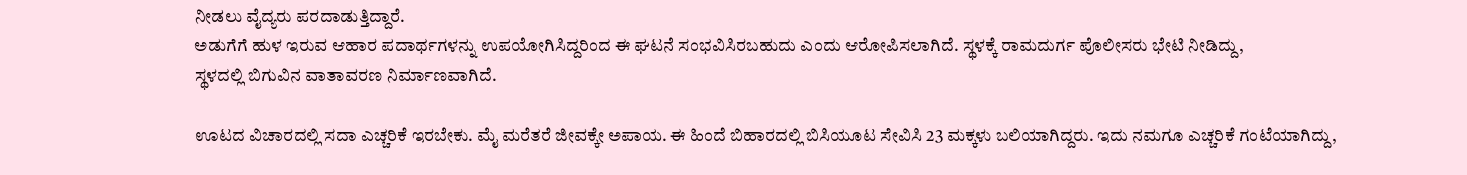ನೀಡಲು ವೈದ್ಯರು ಪರದಾಡುತ್ತಿದ್ದಾರೆ.
ಅಡುಗೆಗೆ ಹುಳ ಇರುವ ಆಹಾರ ಪದಾರ್ಥಗಳನ್ನು ಉಪಯೋಗಿಸಿದ್ದರಿಂದ ಈ ಘಟನೆ ಸಂಭವಿಸಿರಬಹುದು ಎಂದು ಆರೋಪಿಸಲಾಗಿದೆ. ಸ್ಥಳಕ್ಕೆ ರಾಮದುರ್ಗ ಪೊಲೀಸರು ಭೇಟಿ ನೀಡಿದ್ದು,
ಸ್ಥಳದಲ್ಲಿ ಬಿಗುವಿನ ವಾತಾವರಣ ನಿರ್ಮಾಣವಾಗಿದೆ.

ಊಟದ ವಿಚಾರದಲ್ಲಿ ಸದಾ ಎಚ್ಚರಿಕೆ ಇರಬೇಕು. ಮೈ ಮರೆತರೆ ಜೀವಕ್ಕೇ ಅಪಾಯ. ಈ ಹಿಂದೆ ಬಿಹಾರದಲ್ಲಿ ಬಿಸಿಯೂಟ ಸೇವಿಸಿ 23 ಮಕ್ಕಳು ಬಲಿಯಾಗಿದ್ದರು. ಇದು ನಮಗೂ ಎಚ್ಚರಿಕೆ ಗಂಟೆಯಾಗಿದ್ದು,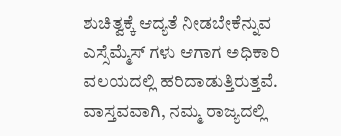ಶುಚಿತ್ವಕ್ಕೆ ಆದ್ಯತೆ ನೀಡಬೇಕೆನ್ನುವ ಎಸ್ಸೆಮ್ಮೆಸ್ ಗಳು ಆಗಾಗ ಅಧಿಕಾರಿ ವಲಯದಲ್ಲಿ ಹರಿದಾಡುತ್ತಿರುತ್ತವೆ.
ವಾಸ್ತವವಾಗಿ, ನಮ್ಮ ರಾಜ್ಯದಲ್ಲಿ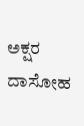ಅಕ್ಷರ ದಾಸೋಹ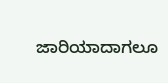ಜಾರಿಯಾದಾಗಲೂ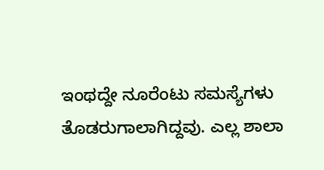ಇಂಥದ್ದೇ ನೂರೆಂಟು ಸಮಸ್ಯೆಗಳು ತೊಡರುಗಾಲಾಗಿದ್ದವು. ಎಲ್ಲ ಶಾಲಾ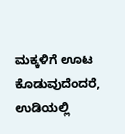ಮಕ್ಕಳಿಗೆ ಊಟ ಕೊಡುವುದೆಂದರೆ, ಉಡಿಯಲ್ಲಿ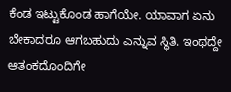ಕೆಂಡ ಇಟ್ಟುಕೊಂಡ ಹಾಗೆಯೇ. ಯಾವಾಗ ಏನು ಬೇಕಾದರೂ ಆಗಬಹುದು ಎನ್ನುವ ಸ್ಥಿತಿ. ಇಂಥದ್ದೇ ಆತಂಕದೊಂದಿಗೇ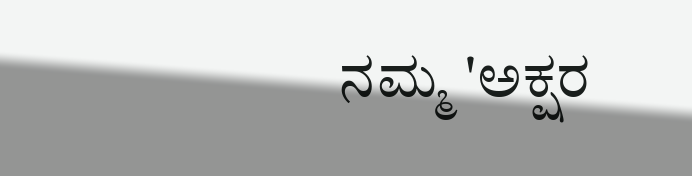ನಮ್ಮ 'ಅಕ್ಷರ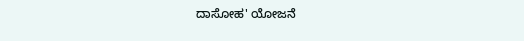ದಾಸೋಹ' ಯೋಜನೆ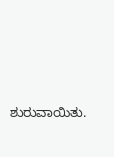ಶುರುವಾಯಿತು.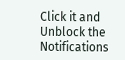Click it and Unblock the Notifications